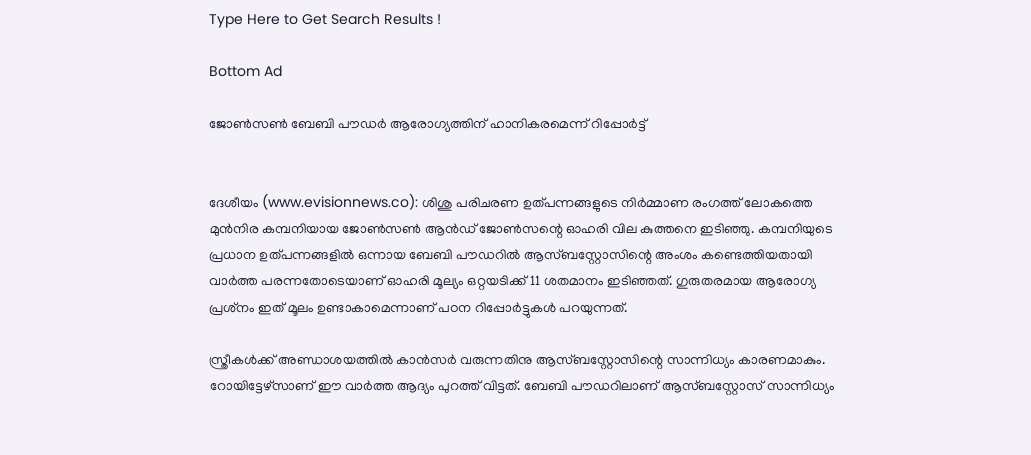Type Here to Get Search Results !

Bottom Ad

ജോണ്‍സണ്‍ ബേബി പൗഡര്‍ ആരോഗ്യത്തിന് ഹാനികരമെന്ന് റിപ്പോര്‍ട്ട്


ദേശീയം (www.evisionnews.co): ശിശു പരിചരണ ഉത്പന്നങ്ങളുടെ നിര്‍മ്മാണ രംഗത്ത് ലോകത്തെ മുന്‍നിര കമ്പനിയായ ജോണ്‍സണ്‍ ആന്‍ഡ് ജോണ്‍സന്റെ ഓഹരി വില കുത്തനെ ഇടിഞ്ഞു. കമ്പനിയുടെ പ്രധാന ഉത്പന്നങ്ങളില്‍ ഒന്നായ ബേബി പൗഡറില്‍ ആസ്ബസ്റ്റോസിന്റെ അംശം കണ്ടെത്തിയതായി വാര്‍ത്ത പരന്നതോടെയാണ് ഓഹരി മൂല്യം ഒറ്റയടിക്ക് 11 ശതമാനം ഇടിഞ്ഞത്. ഗുരുതരമായ ആരോഗ്യ പ്രശ്‌നം ഇത് മൂലം ഉണ്ടാകാമെന്നാണ് പഠന റിപ്പോര്‍ട്ടുകള്‍ പറയുന്നത്.

സ്ത്രീകള്‍ക്ക് അണ്ഡാശയത്തില്‍ കാന്‍സര്‍ വരുന്നതിനു ആസ്ബസ്റ്റോസിന്റെ സാന്നിധ്യം കാരണമാകും. റോയിട്ടേഴ്സാണ് ഈ വാര്‍ത്ത ആദ്യം പുറത്ത് വിട്ടത്. ബേബി പൗഡറിലാണ് ആസ്ബസ്റ്റോസ് സാന്നിധ്യം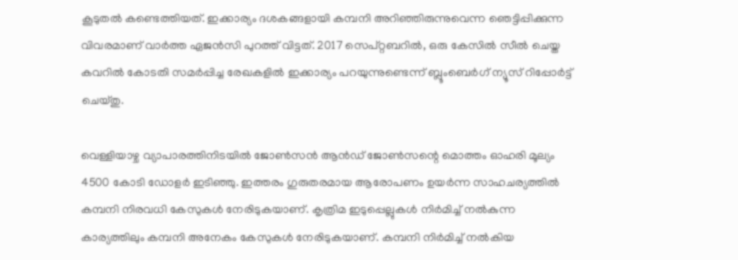കൂടുതല്‍ കണ്ടെത്തിയത്. ഇക്കാര്യം ദശകങ്ങളായി കമ്പനി അറിഞ്ഞിരുന്നുവെന്ന ഞെട്ടിപ്പിക്കുന്ന വിവരമാണ് വാര്‍ത്ത ഏജന്‍സി പുറത്ത് വിട്ടത്. 2017 സെപ്റ്റബറില്‍, ഒരു കേസില്‍ സീല്‍ ചെയ്ത കവറില്‍ കോടതി സമര്‍പ്പിച്ച രേഖകളില്‍ ഇക്കാര്യം പറയുന്നുണ്ടെന്ന് ബ്ലൂംബെര്‍ഗ് ന്യൂസ് റിപ്പോര്‍ട്ട് ചെയ്തു.

വെള്ളിയാഴ്ച വ്യാപാരത്തിനിടയില്‍ ജോണ്‍സന്‍ ആന്‍ഡ് ജോണ്‍സന്റെ മൊത്തം ഓഹരി മൂല്യം 4500 കോടി ഡോളര്‍ ഇടിഞ്ഞു. ഇത്തരം ഗുരുതരമായ ആരോപണം ഉയര്‍ന്ന സാഹചര്യത്തില്‍ കമ്പനി നിരവധി കേസുകള്‍ നേരിടുകയാണ്. കൃത്രിമ ഇടുപ്പെല്ലുകള്‍ നിര്‍മിച്ച് നല്‍കുന്ന കാര്യത്തിലും കമ്പനി അനേകം കേസുകള്‍ നേരിടുകയാണ്. കമ്പനി നിര്‍മിച്ച് നല്‍കിയ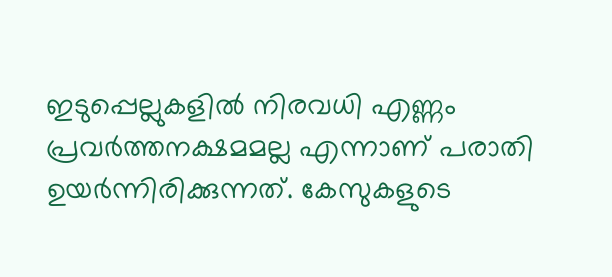ഇടുപ്പെല്ലുകളില്‍ നിരവധി എണ്ണം പ്രവര്‍ത്തനക്ഷമമല്ല എന്നാണ് പരാതി ഉയര്‍ന്നിരിക്കുന്നത്. കേസുകളുടെ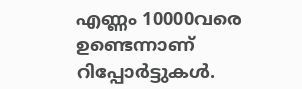എണ്ണം 10000വരെ ഉണ്ടെന്നാണ് റിപ്പോര്‍ട്ടുകള്‍.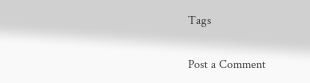Tags

Post a Comment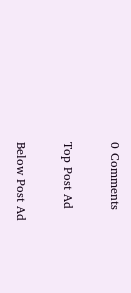0 Comments

Top Post Ad

Below Post Ad